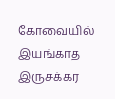கோவையில் இயங்காத இருசக்கர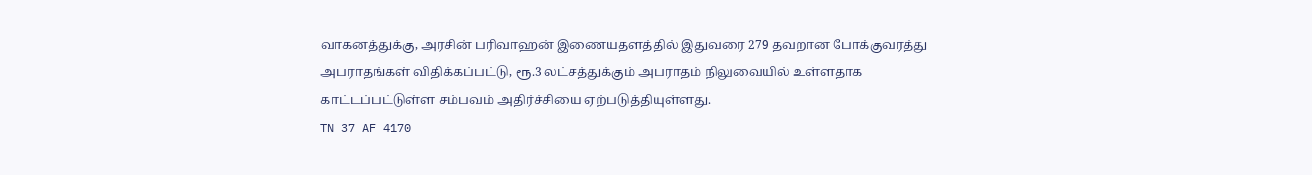வாகனத்துக்கு, அரசின் பரிவாஹன் இணையதளத்தில் இதுவரை 279 தவறான போக்குவரத்து அபராதங்கள் விதிக்கப்பட்டு, ரூ.3 லட்சத்துக்கும் அபராதம் நிலுவையில் உள்ளதாக காட்டப்பட்டுள்ள சம்பவம் அதிர்ச்சியை ஏற்படுத்தியுள்ளது.
TN 37 AF 4170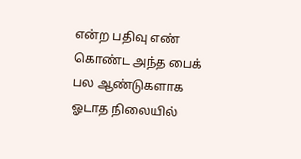என்ற பதிவு எண் கொண்ட அந்த பைக் பல ஆண்டுகளாக ஓடாத நிலையில்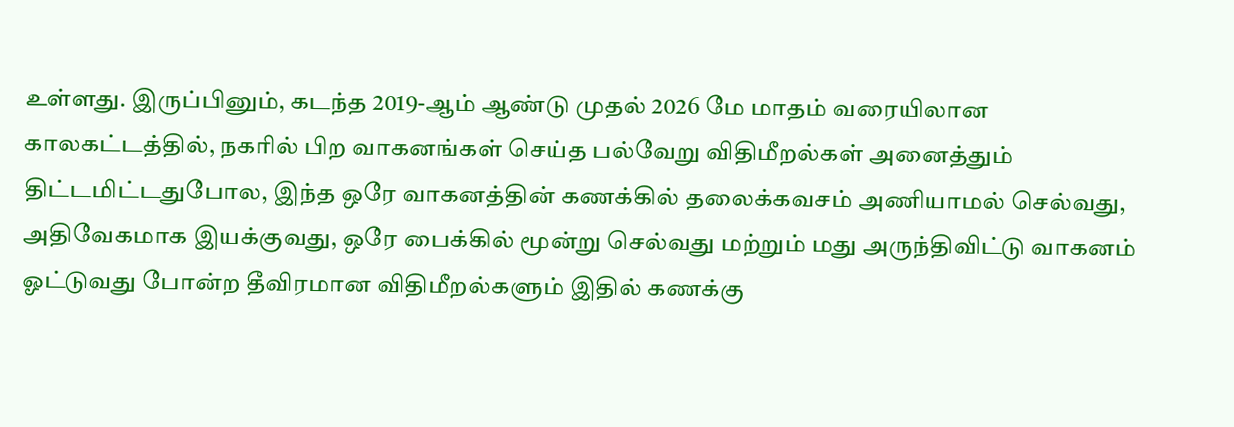உள்ளது. இருப்பினும், கடந்த 2019-ஆம் ஆண்டு முதல் 2026 மே மாதம் வரையிலான காலகட்டத்தில், நகரில் பிற வாகனங்கள் செய்த பல்வேறு விதிமீறல்கள் அனைத்தும் திட்டமிட்டதுபோல, இந்த ஒரே வாகனத்தின் கணக்கில் தலைக்கவசம் அணியாமல் செல்வது, அதிவேகமாக இயக்குவது, ஒரே பைக்கில் மூன்று செல்வது மற்றும் மது அருந்திவிட்டு வாகனம் ஓட்டுவது போன்ற தீவிரமான விதிமீறல்களும் இதில் கணக்கு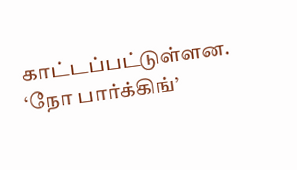காட்டப்பட்டுள்ளன.
‘நோ பார்க்கிங்’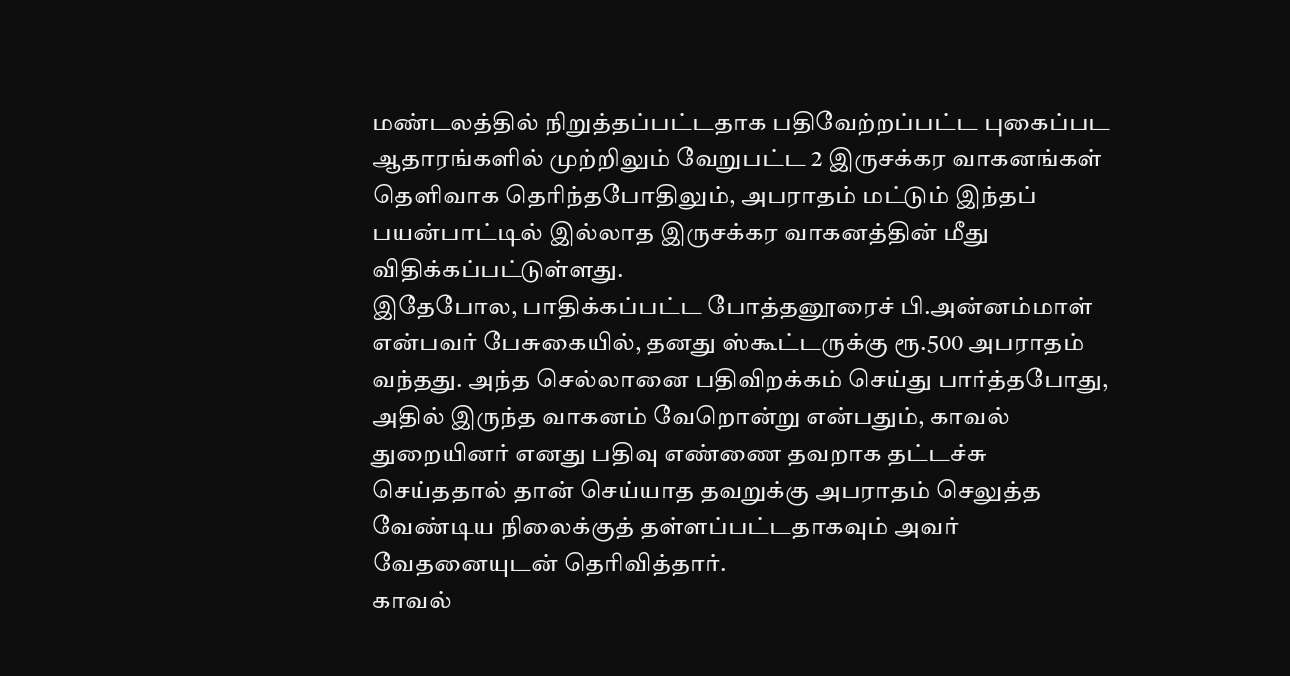மண்டலத்தில் நிறுத்தப்பட்டதாக பதிவேற்றப்பட்ட புகைப்பட ஆதாரங்களில் முற்றிலும் வேறுபட்ட 2 இருசக்கர வாகனங்கள் தெளிவாக தெரிந்தபோதிலும், அபராதம் மட்டும் இந்தப் பயன்பாட்டில் இல்லாத இருசக்கர வாகனத்தின் மீது விதிக்கப்பட்டுள்ளது.
இதேபோல, பாதிக்கப்பட்ட போத்தனூரைச் பி.அன்னம்மாள் என்பவர் பேசுகையில், தனது ஸ்கூட்டருக்கு ரூ.500 அபராதம் வந்தது. அந்த செல்லானை பதிவிறக்கம் செய்து பார்த்தபோது, அதில் இருந்த வாகனம் வேறொன்று என்பதும், காவல் துறையினர் எனது பதிவு எண்ணை தவறாக தட்டச்சு செய்ததால் தான் செய்யாத தவறுக்கு அபராதம் செலுத்த வேண்டிய நிலைக்குத் தள்ளப்பட்டதாகவும் அவர் வேதனையுடன் தெரிவித்தார்.
காவல்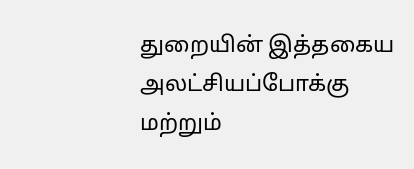துறையின் இத்தகைய அலட்சியப்போக்கு மற்றும்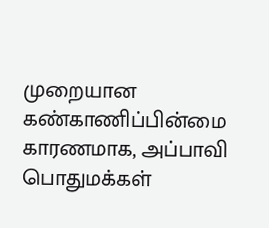முறையான கண்காணிப்பின்மை காரணமாக, அப்பாவி பொதுமக்கள்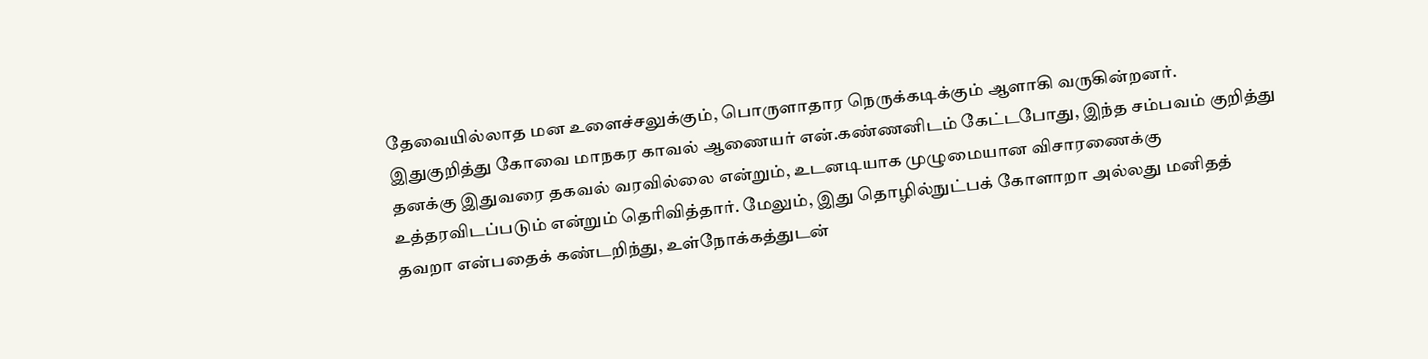தேவையில்லாத மன உளைச்சலுக்கும், பொருளாதார நெருக்கடிக்கும் ஆளாகி வருகின்றனர்.
இதுகுறித்து கோவை மாநகர காவல் ஆணையர் என்.கண்ணனிடம் கேட்டபோது, இந்த சம்பவம் குறித்து தனக்கு இதுவரை தகவல் வரவில்லை என்றும், உடனடியாக முழுமையான விசாரணைக்கு உத்தரவிடப்படும் என்றும் தெரிவித்தார். மேலும், இது தொழில்நுட்பக் கோளாறா அல்லது மனிதத் தவறா என்பதைக் கண்டறிந்து, உள்நோக்கத்துடன்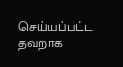செய்யப்பட்ட தவறாக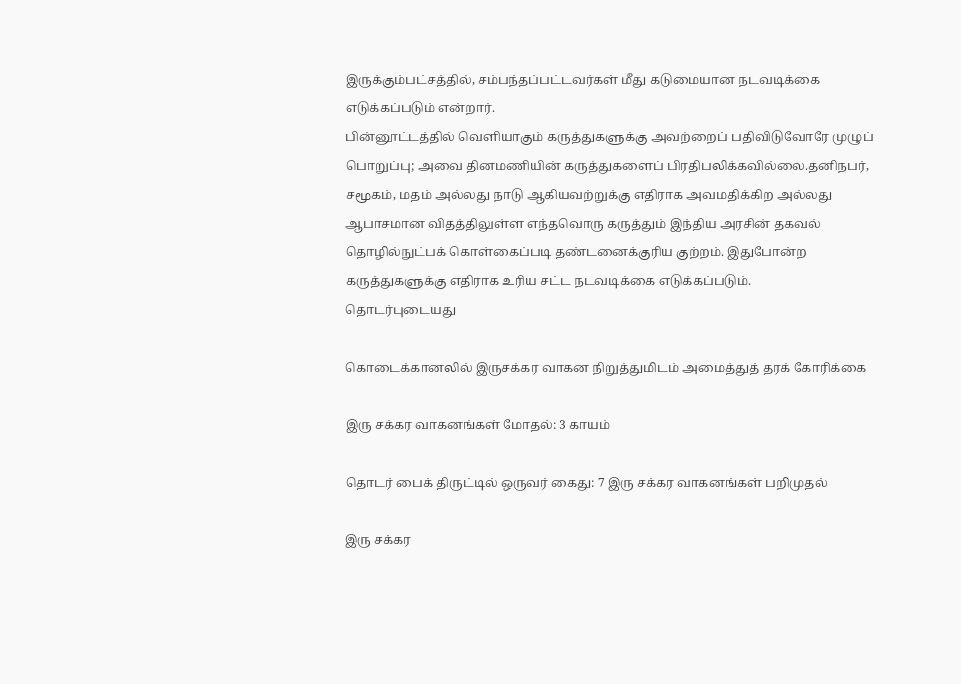இருக்கும்பட்சத்தில், சம்பந்தப்பட்டவர்கள் மீது கடுமையான நடவடிக்கை எடுக்கப்படும் என்றார்.
பின்னூட்டத்தில் வெளியாகும் கருத்துகளுக்கு அவற்றைப் பதிவிடுவோரே முழுப் பொறுப்பு; அவை தினமணியின் கருத்துகளைப் பிரதிபலிக்கவில்லை.தனிநபர், சமூகம், மதம் அல்லது நாடு ஆகியவற்றுக்கு எதிராக அவமதிக்கிற அல்லது ஆபாசமான விதத்திலுள்ள எந்தவொரு கருத்தும் இந்திய அரசின் தகவல் தொழில்நுட்பக் கொள்கைப்படி தண்டனைக்குரிய குற்றம். இதுபோன்ற கருத்துகளுக்கு எதிராக உரிய சட்ட நடவடிக்கை எடுக்கப்படும்.
தொடர்புடையது

கொடைக்கானலில் இருசக்கர வாகன நிறுத்துமிடம் அமைத்துத் தரக் கோரிக்கை

இரு சக்கர வாகனங்கள் மோதல்: 3 காயம்

தொடர் பைக் திருட்டில் ஒருவர் கைது: 7 இரு சக்கர வாகனங்கள் பறிமுதல்

இரு சக்கர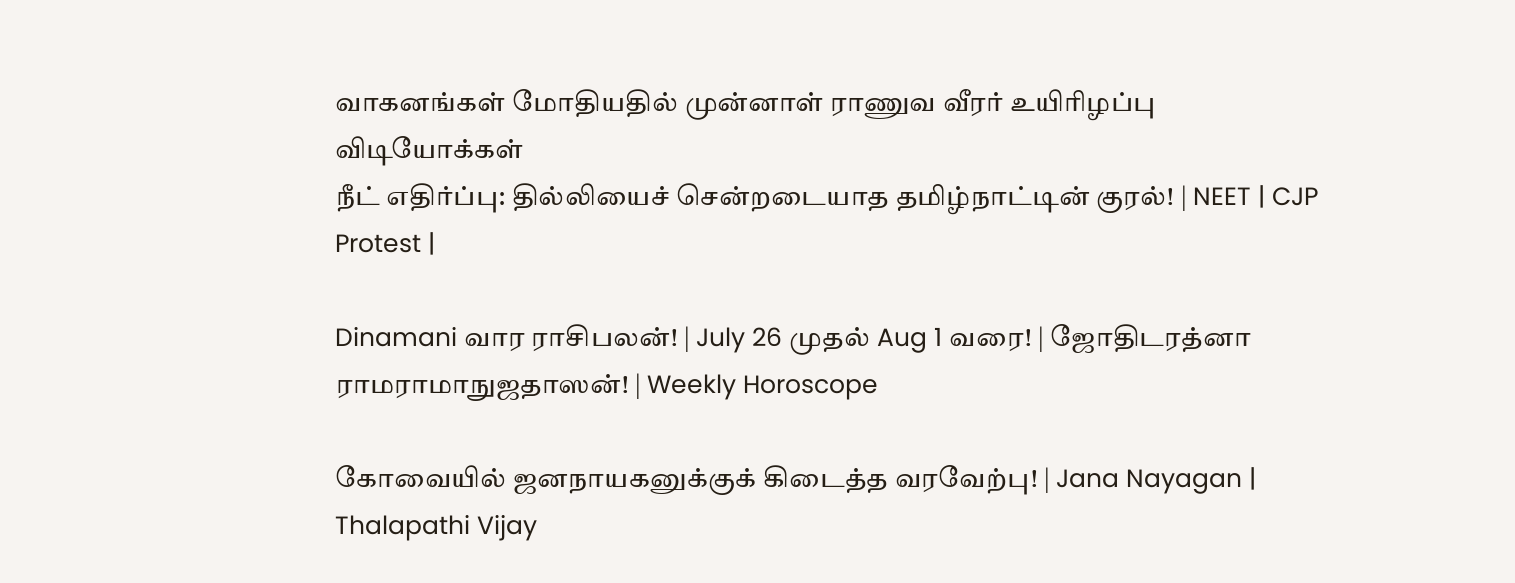வாகனங்கள் மோதியதில் முன்னாள் ராணுவ வீரர் உயிரிழப்பு
விடியோக்கள்
நீட் எதிர்ப்பு: தில்லியைச் சென்றடையாத தமிழ்நாட்டின் குரல்! | NEET | CJP Protest |

Dinamani வார ராசிபலன்! | July 26 முதல் Aug 1 வரை! | ஜோதிடரத்னா ராமராமாநுஜதாஸன்! | Weekly Horoscope

கோவையில் ஜனநாயகனுக்குக் கிடைத்த வரவேற்பு! | Jana Nayagan | Thalapathi Vijay